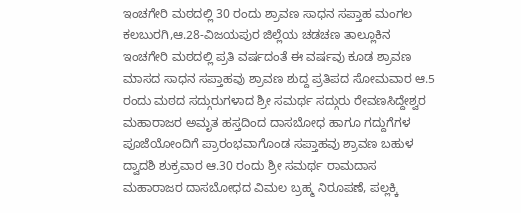ಇಂಚಗೇರಿ ಮಠದಲ್ಲಿ 30 ರಂದು ಶ್ರಾವಣ ಸಾಧನ ಸಪ್ತಾಹ ಮಂಗಲ
ಕಲಬುರಗಿ,ಆ.28-ವಿಜಯಪುರ ಜಿಲ್ಲೆಯ ಚಡಚಣ ತಾಲ್ಲೂಕಿನ ಇಂಚಗೇರಿ ಮಠದಲ್ಲಿ ಪ್ರತಿ ವರ್ಷದಂತೆ ಈ ವರ್ಷವು ಕೂಡ ಶ್ರಾವಣ ಮಾಸದ ಸಾಧನ ಸಪ್ತಾಹವು ಶ್ರಾವಣ ಶುದ್ದ ಪ್ರತಿಪದ ಸೋಮವಾರ ಆ.5 ರಂದು ಮಠದ ಸದ್ಗುರುಗಳಾದ ಶ್ರೀ ಸಮರ್ಥ ಸದ್ಗುರು ರೇವಣಸಿದ್ದೇಶ್ವರ ಮಹಾರಾಜರ ಅಮೃತ ಹಸ್ತದಿಂದ ದಾಸಬೋಧ ಹಾಗೂ ಗದ್ದುಗೆಗಳ ಪೂಜೆಯೋಂದಿಗೆ ಪ್ರಾರಂಭವಾಗೊಂಡ ಸಪ್ತಾಹವು ಶ್ರಾವಣ ಬಹುಳ ದ್ವಾದಶಿ ಶುಕ್ರವಾರ ಆ.30 ರಂದು ಶ್ರೀ ಸಮರ್ಥ ರಾಮದಾಸ ಮಹಾರಾಜರ ದಾಸಬೋಧದ ವಿಮಲ ಬ್ರಹ್ಮ ನಿರೂಪಣೆ, ಪಲ್ಲಕ್ಕಿ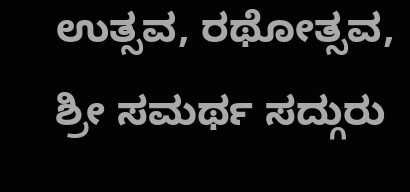ಉತ್ಸವ, ರಥೋತ್ಸವ, ಶ್ರೀ ಸಮರ್ಥ ಸದ್ಗುರು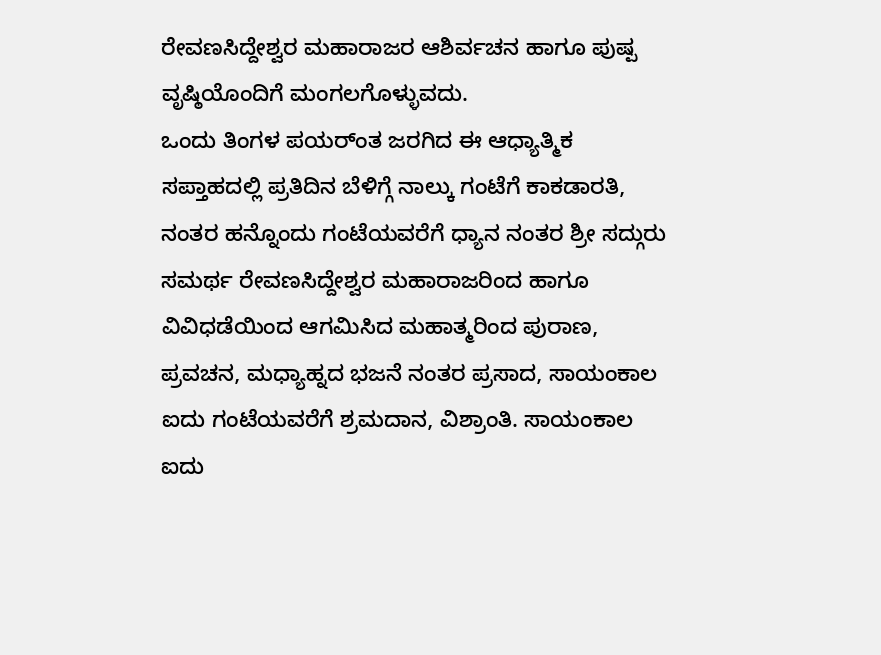ರೇವಣಸಿದ್ದೇಶ್ವರ ಮಹಾರಾಜರ ಆಶಿರ್ವಚನ ಹಾಗೂ ಪುಷ್ಪ ವೃಷ್ಠಿಯೊಂದಿಗೆ ಮಂಗಲಗೊಳ್ಳುವದು.
ಒಂದು ತಿಂಗಳ ಪಯರ್ಂತ ಜರಗಿದ ಈ ಆಧ್ಯಾತ್ಮಿಕ ಸಪ್ತಾಹದಲ್ಲಿ ಪ್ರತಿದಿನ ಬೆಳಿಗ್ಗೆ ನಾಲ್ಕು ಗಂಟೆಗೆ ಕಾಕಡಾರತಿ, ನಂತರ ಹನ್ನೊಂದು ಗಂಟೆಯವರೆಗೆ ಧ್ಯಾನ ನಂತರ ಶ್ರೀ ಸದ್ಗುರು ಸಮರ್ಥ ರೇವಣಸಿದ್ದೇಶ್ವರ ಮಹಾರಾಜರಿಂದ ಹಾಗೂ ವಿವಿಧಡೆಯಿಂದ ಆಗಮಿಸಿದ ಮಹಾತ್ಮರಿಂದ ಪುರಾಣ, ಪ್ರವಚನ, ಮಧ್ಯಾಹ್ನದ ಭಜನೆ ನಂತರ ಪ್ರಸಾದ, ಸಾಯಂಕಾಲ ಐದು ಗಂಟೆಯವರೆಗೆ ಶ್ರಮದಾನ, ವಿಶ್ರಾಂತಿ. ಸಾಯಂಕಾಲ ಐದು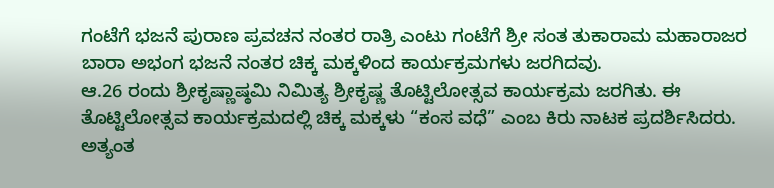ಗಂಟೆಗೆ ಭಜನೆ ಪುರಾಣ ಪ್ರವಚನ ನಂತರ ರಾತ್ರಿ ಎಂಟು ಗಂಟೆಗೆ ಶ್ರೀ ಸಂತ ತುಕಾರಾಮ ಮಹಾರಾಜರ ಬಾರಾ ಅಭಂಗ ಭಜನೆ ನಂತರ ಚಿಕ್ಕ ಮಕ್ಕಳಿಂದ ಕಾರ್ಯಕ್ರಮಗಳು ಜರಗಿದವು.
ಆ.26 ರಂದು ಶ್ರೀಕೃಷ್ಣಾಷ್ಠಮಿ ನಿಮಿತ್ಯ ಶ್ರೀಕೃಷ್ಣ ತೊಟ್ಟಿಲೋತ್ಸವ ಕಾರ್ಯಕ್ರಮ ಜರಗಿತು. ಈ ತೊಟ್ಟಿಲೋತ್ಸವ ಕಾರ್ಯಕ್ರಮದಲ್ಲಿ ಚಿಕ್ಕ ಮಕ್ಕಳು “ಕಂಸ ವಧೆ” ಎಂಬ ಕಿರು ನಾಟಕ ಪ್ರದರ್ಶಿಸಿದರು. ಅತ್ಯಂತ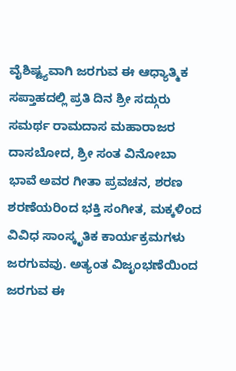ವೈಶಿಷ್ಟ್ಯವಾಗಿ ಜರಗುವ ಈ ಆಧ್ಯಾತ್ಮಿಕ ಸಪ್ತಾಹದಲ್ಲಿ ಪ್ರತಿ ದಿನ ಶ್ರೀ ಸದ್ಗುರು ಸಮರ್ಥ ರಾಮದಾಸ ಮಹಾರಾಜರ ದಾಸಬೋದ, ಶ್ರೀ ಸಂತ ವಿನೋಬಾ ಭಾವೆ ಅವರ ಗೀತಾ ಪ್ರವಚನ, ಶರಣ ಶರಣೆಯರಿಂದ ಭಕ್ತಿ ಸಂಗೀತ, ಮಕ್ಕಳಿಂದ ವಿವಿಧ ಸಾಂಸ್ಕೃತಿಕ ಕಾರ್ಯಕ್ರಮಗಳು ಜರಗುವವು. ಅತ್ಯಂತ ವಿಜೃಂಭಣೆಯಿಂದ ಜರಗುವ ಈ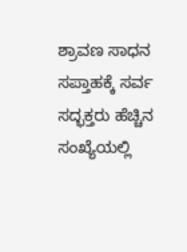ಶ್ರಾವಣ ಸಾಧನ ಸಪ್ತಾಹಕ್ಕೆ ಸರ್ವ ಸದ್ಭಕ್ತರು ಹೆಚ್ಚಿನ ಸಂಖ್ಯೆಯಲ್ಲಿ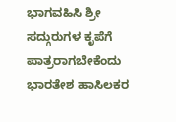ಭಾಗವಹಿಸಿ ಶ್ರೀ ಸದ್ಗುರುಗಳ ಕೃಪೆಗೆ ಪಾತ್ರರಾಗಬೇಕೆಂದು ಭಾರತೇಶ ಹಾಸಿಲಕರ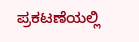ಪ್ರಕಟಣೆಯಲ್ಲಿ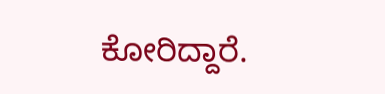ಕೋರಿದ್ದಾರೆ.